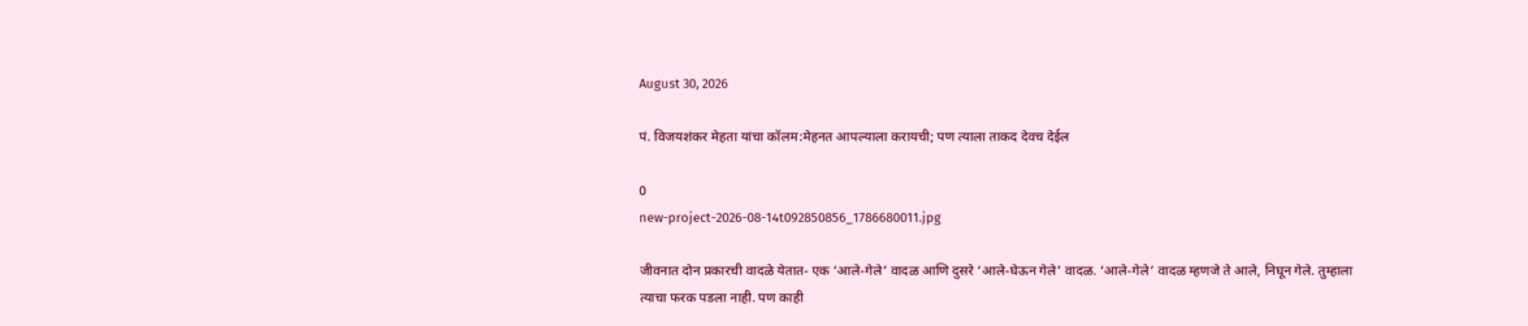August 30, 2026

पं. विजयशंकर मेहता यांचा कॉलम:मेहनत आपल्याला करायची; पण त्याला ताकद देवच देईल

0
new-project-2026-08-14t092850856_1786680011.jpg

जीवनात दोन प्रकारची वादळे येतात- एक ‘आले-गेले’ वादळ आणि दुसरे ‘आले-घेऊन गेले’ वादळ. ‘आले-गेले’ वादळ म्हणजे ते आले, निघून गेले. तुम्हाला त्याचा फरक पडला नाही. पण काही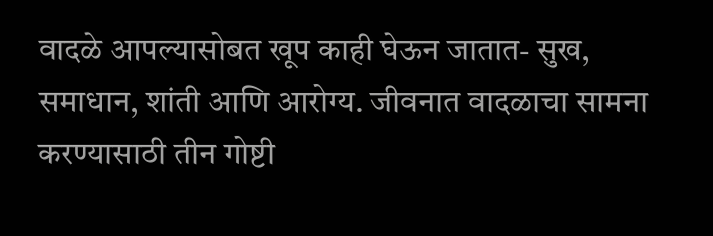वादळे आपल्यासोबत खूप काही घेऊन जातात- सुख, समाधान, शांती आणि आरोग्य. जीवनात वादळाचा सामना करण्यासाठी तीन गोष्टी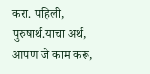करा. पहिली, पुरुषार्थ.याचा अर्थ, आपण जे काम करू,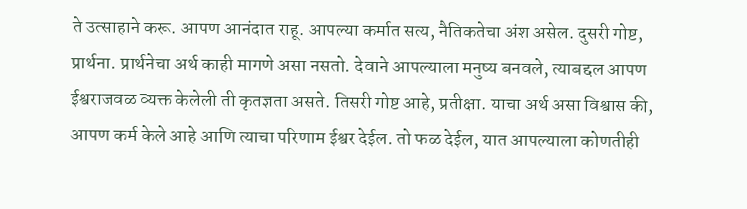ते उत्साहाने करू. आपण आनंदात राहू. आपल्या कर्मात सत्य, नैतिकतेचा अंश असेल. दुसरी गोष्ट, प्रार्थना. प्रार्थनेचा अर्थ काही मागणे असा नसतो. देवाने आपल्याला मनुष्य बनवले, त्याबद्दल आपण ईश्वराजवळ व्यक्त केलेली ती कृतज्ञता असते. तिसरी गोष्ट आहे, प्रतीक्षा. याचा अर्थ असा विश्वास की, आपण कर्म केले आहे आणि त्याचा परिणाम ईश्वर देईल. तो फळ देईल, यात आपल्याला कोणतीही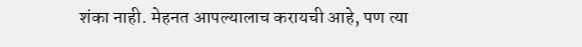शंका नाही. मेहनत आपल्यालाच करायची आहे, पण त्या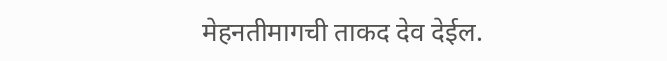मेहनतीमागची ताकद देव देईल.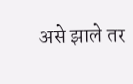असे झाले तर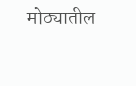मोठ्यातील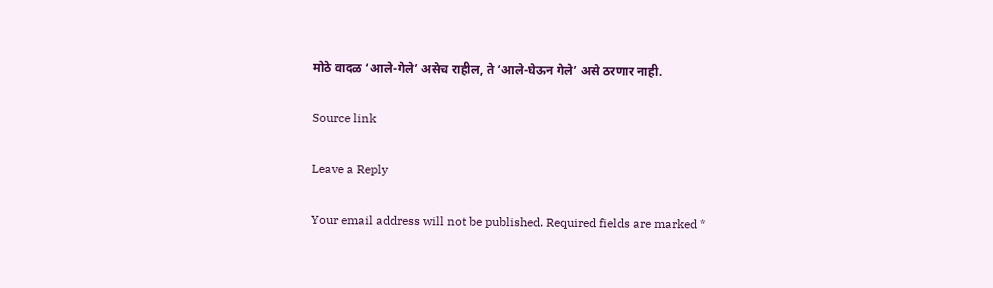मोठे वादळ ‘आले-गेले’ असेच राहील, ते ‘आले-घेऊन गेले’ असे ठरणार नाही.

Source link

Leave a Reply

Your email address will not be published. Required fields are marked *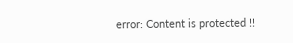error: Content is protected !!